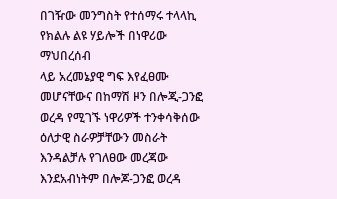በገዥው መንግስት የተሰማሩ ተላላኪ የክልሉ ልዩ ሃይሎች በነዋሪው ማህበረሰብ
ላይ አረመኔያዊ ግፍ እየፈፀሙ መሆናቸውና በከማሽ ዞን በሎጂ-ጋንፎ ወረዳ የሚገኙ ነዋሪዎች ተንቀሳቅሰው ዕለታዊ ስራዎቻቸውን መስራት
እንዳልቻሉ የገለፀው መረጃው እንደአብነትም በሎጆ-ጋንፎ ወረዳ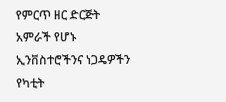የምርጥ ዘር ድርጅት አምራች የሆኑ ኢንቨስተሮችንና ነጋዴዎችን የካቲት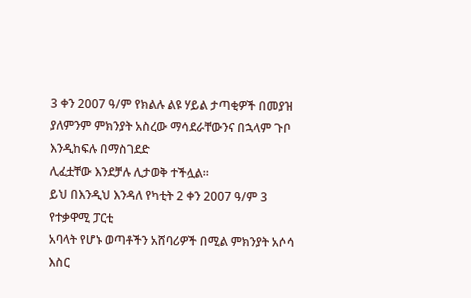3 ቀን 2007 ዓ/ም የክልሉ ልዩ ሃይል ታጣቂዎች በመያዝ ያለምንም ምክንያት አስረው ማሳደራቸውንና በኋላም ጉቦ እንዲከፍሉ በማስገደድ
ሊፈቷቸው እንደቻሉ ሊታወቅ ተችሏል።
ይህ በእንዲህ እንዳለ የካቲት 2 ቀን 2007 ዓ/ም 3 የተቃዋሚ ፓርቲ
አባላት የሆኑ ወጣቶችን አሸባሪዎች በሚል ምክንያት አሶሳ እስር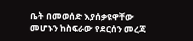ቤት በመወሰድ እያሰቃዩዋቸው መሆኑን ከስፍራው የደርሰን መረጃ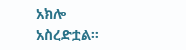አክሎ
አስረድቷል።